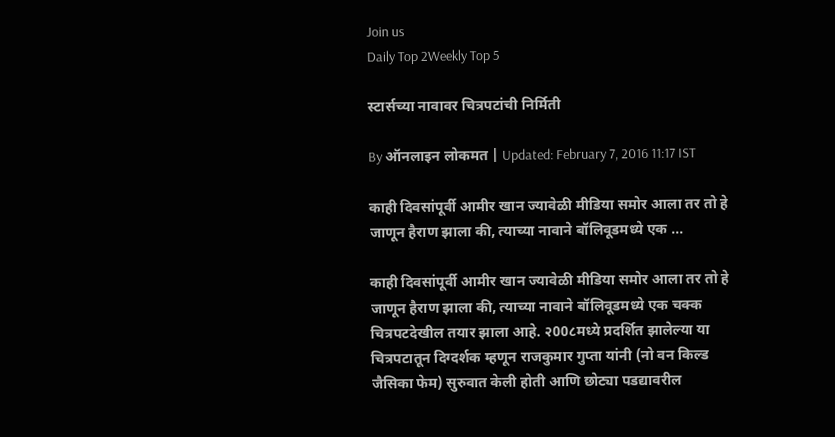Join us
Daily Top 2Weekly Top 5

स्टार्सच्या नावावर चित्रपटांची निर्मिती

By ऑनलाइन लोकमत | Updated: February 7, 2016 11:17 IST

काही दिवसांपूर्वी आमीर खान ज्यावेळी मीडिया समोर आला तर तो हे जाणून हैराण झाला की, त्याच्या नावाने बॉलिवूडमध्ये एक ...

काही दिवसांपूर्वी आमीर खान ज्यावेळी मीडिया समोर आला तर तो हे जाणून हैराण झाला की, त्याच्या नावाने बॉलिवूडमध्ये एक चक्क चित्रपटदेखील तयार झाला आहे. २00८मध्ये प्रदर्शित झालेल्या या चित्रपटातून दिग्दर्शक म्हणून राजकुमार गुप्ता यांनी (नो वन किल्ड जैसिका फेम) सुरुवात केली होती आणि छोट्या पडद्यावरील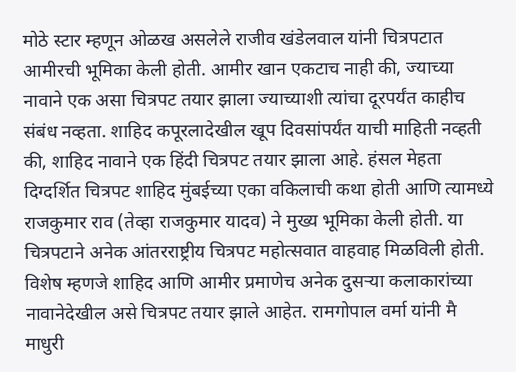मोठे स्टार म्हणून ओळख असलेले राजीव खंडेलवाल यांनी चित्रपटात आमीरची भूमिका केली होती. आमीर खान एकटाच नाही की, ज्याच्या नावाने एक असा चित्रपट तयार झाला ज्याच्याशी त्यांचा दूरपर्यंत काहीच संबंध नव्हता. शाहिद कपूरलादेखील खूप दिवसांपर्यंत याची माहिती नव्हती की, शाहिद नावाने एक हिंदी चित्रपट तयार झाला आहे. हंसल मेहता दिग्दर्शित चित्रपट शाहिद मुंबईच्या एका वकिलाची कथा होती आणि त्यामध्ये राजकुमार राव (तेव्हा राजकुमार यादव) ने मुख्य भूमिका केली होती. या चित्रपटाने अनेक आंतरराष्ट्रीय चित्रपट महोत्सवात वाहवाह मिळविली होती. विशेष म्हणजे शाहिद आणि आमीर प्रमाणेच अनेक दुसर्‍या कलाकारांच्या नावानेदेखील असे चित्रपट तयार झाले आहेत. रामगोपाल वर्मा यांनी मै माधुरी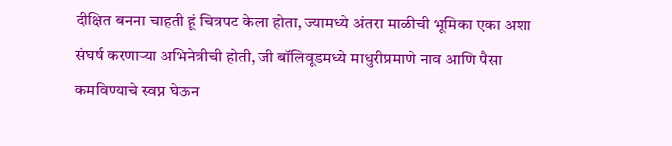दीक्षित बनना चाहती हूं चित्रपट केला होता, ज्यामध्ये अंतरा माळीची भूमिका एका अशा संघर्ष करणार्‍या अभिनेत्रीची होती, जी बॉलिवूडमध्ये माधुरीप्रमाणे नाव आणि पैसा कमविण्याचे स्वप्न घेऊन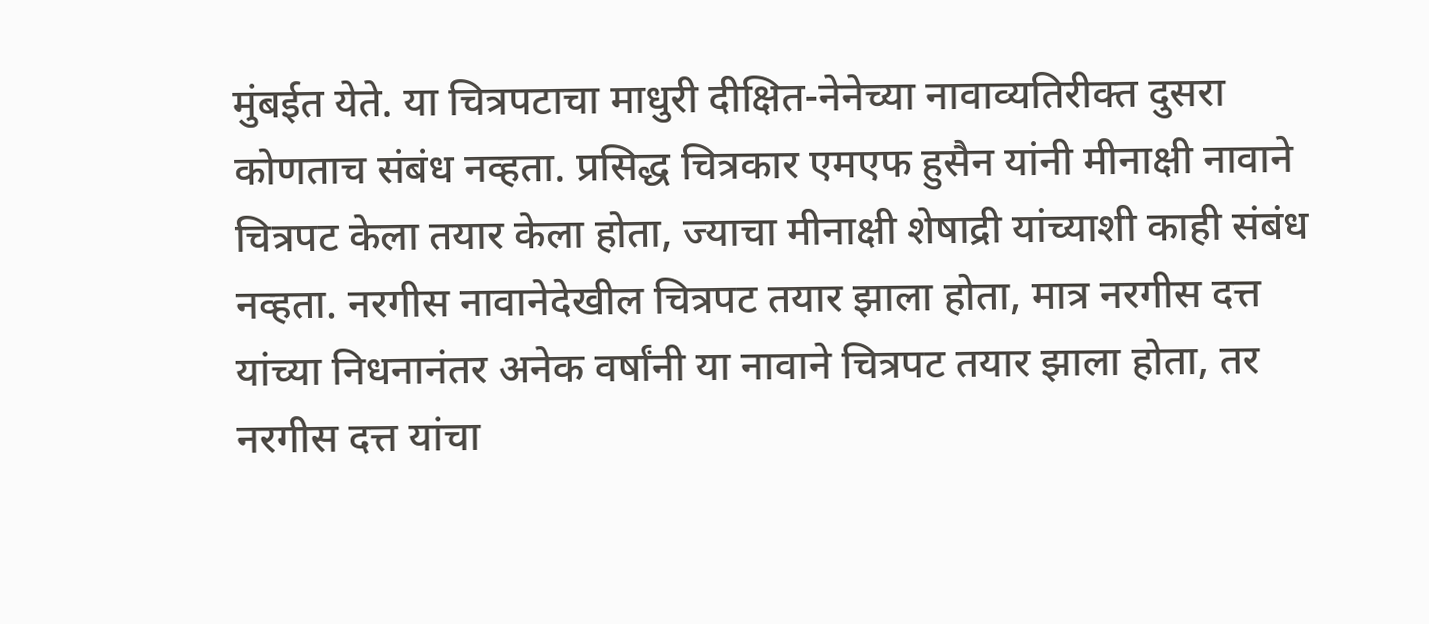मुंबईत येते. या चित्रपटाचा माधुरी दीक्षित-नेनेच्या नावाव्यतिरीक्त दुसरा कोणताच संबंध नव्हता. प्रसिद्ध चित्रकार एमएफ हुसैन यांनी मीनाक्षी नावाने चित्रपट केला तयार केला होता, ज्याचा मीनाक्षी शेषाद्री यांच्याशी काही संबंध नव्हता. नरगीस नावानेदेखील चित्रपट तयार झाला होता, मात्र नरगीस दत्त यांच्या निधनानंतर अनेक वर्षांनी या नावाने चित्रपट तयार झाला होता, तर नरगीस दत्त यांचा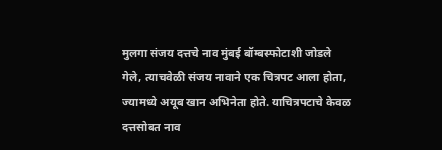मुलगा संजय दत्तचे नाव मुंबई बॉम्बस्फोटाशी जोडले गेले, त्याचवेळी संजय नावाने एक चित्रपट आला होता, ज्यामध्ये अयूब खान अभिनेता होते. याचित्रपटाचे केवळ दत्तसोबत नाव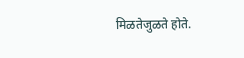मिळतेजुळते होते.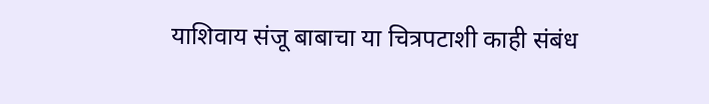याशिवाय संजू बाबाचा या चित्रपटाशी काही संबंध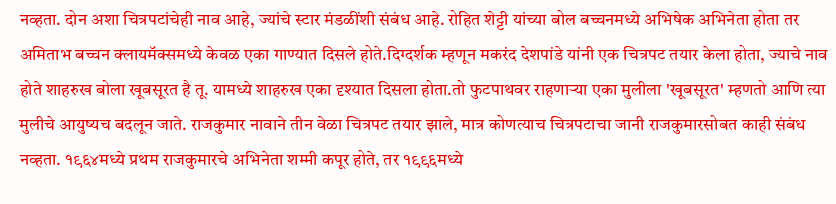नव्हता. दोन अशा चित्रपटांचेही नाव आहे, ज्यांचे स्टार मंडळींशी संबंध आहे. रोहित शेट्टी यांच्या बोल बच्चनमध्ये अभिषेक अभिनेता होता तर अमिताभ बच्चन क्लायमॅक्समध्ये केवळ एका गाण्यात दिसले होते.दिग्दर्शक म्हणून मकरंद देशपांडे यांनी एक चित्रपट तयार केला होता, ज्याचे नाव होते शाहरुख बोला खूबसूरत है तू. यामध्ये शाहरुख एका दृश्यात दिसला होता.तो फुटपाथवर राहणार्‍या एका मुलीला 'खूबसूरत' म्हणतो आणि त्या मुलीचे आयुष्यच बदलून जाते. राजकुमार नावाने तीन वेळा चित्रपट तयार झाले, मात्र कोणत्याच चित्रपटाचा जानी राजकुमारसोबत काही संबंध नव्हता. १९६४मध्ये प्रथम राजकुमारचे अभिनेता शम्मी कपूर होते, तर १९९६मध्ये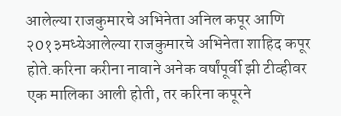आलेल्या राजकुमारचे अभिनेता अनिल कपूर आणि २0१३मध्येआलेल्या राजकुमारचे अभिनेता शाहिद कपूर होते.करिना करीना नावाने अनेक वर्षांपूर्वी झी टीव्हीवर एक मालिका आली होती, तर करिना कपूरने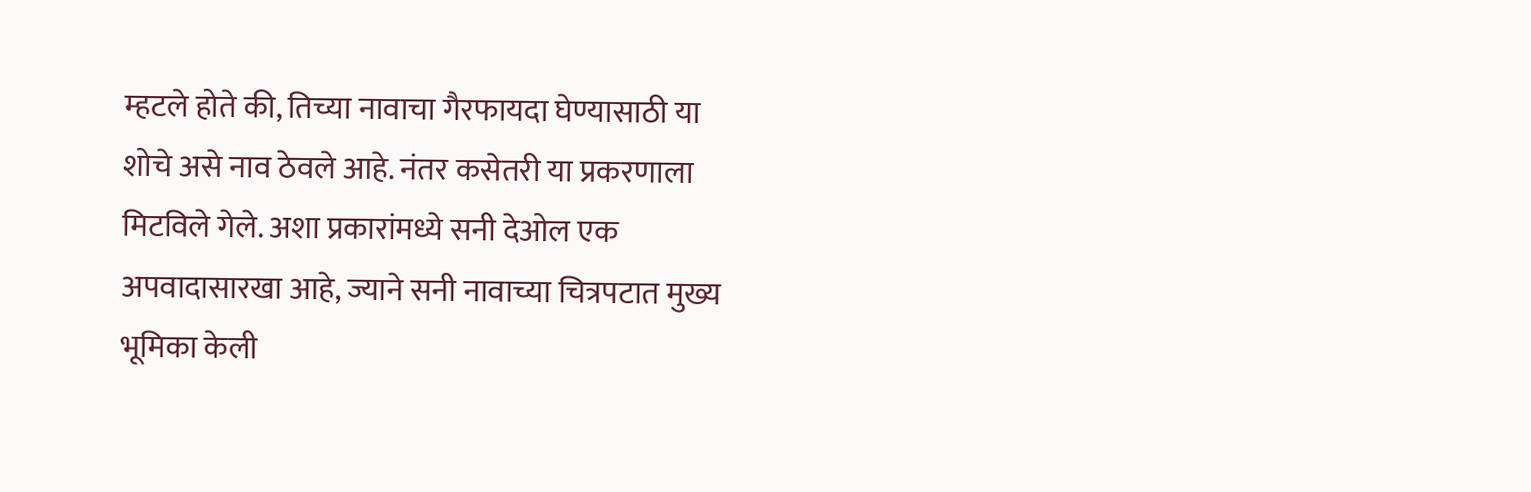म्हटले होते की, तिच्या नावाचा गैरफायदा घेण्यासाठी या शोचे असे नाव ठेवले आहे. नंतर कसेतरी या प्रकरणाला मिटविले गेले. अशा प्रकारांमध्ये सनी देओल एक अपवादासारखा आहे, ज्याने सनी नावाच्या चित्रपटात मुख्य भूमिका केली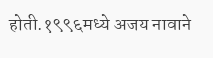होती.१९९६मध्ये अजय नावाने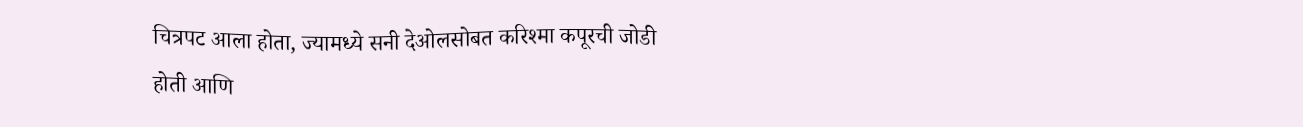चित्रपट आला होता, ज्यामध्ये सनी देओलसोबत करिश्मा कपूरची जोडी होती आणि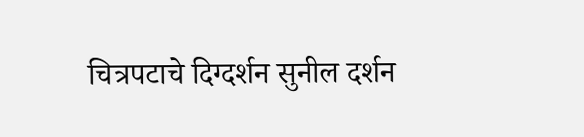चित्रपटाचे दिग्दर्शन सुनील दर्शन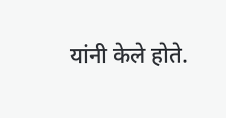यांनी केले होते.